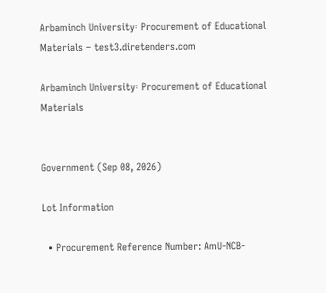Arbaminch University፡ Procurement of Educational Materials – test3.diretenders.com

Arbaminch University፡ Procurement of Educational Materials


Government (Sep 08, 2026)

Lot Information

  • Procurement Reference Number: AmU-NCB-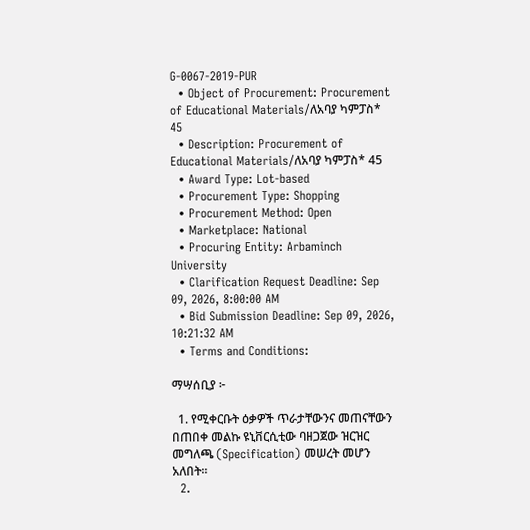G-0067-2019-PUR
  • Object of Procurement: Procurement of Educational Materials/ለአባያ ካምፓስ* 45
  • Description: Procurement of Educational Materials/ለአባያ ካምፓስ* 45
  • Award Type: Lot-based
  • Procurement Type: Shopping
  • Procurement Method: Open
  • Marketplace: National
  • Procuring Entity: Arbaminch University
  • Clarification Request Deadline: Sep 09, 2026, 8:00:00 AM
  • Bid Submission Deadline: Sep 09, 2026, 10:21:32 AM
  • Terms and Conditions:

ማሣሰቢያ ፦

  1. የሚቀርቡት ዕቃዎች ጥራታቸውንና መጠናቸውን በጠበቀ መልኩ ዩኒቨርሲቲው ባዘጋጀው ዝርዝር መግለጫ (Specification) መሠረት መሆን አለበት።
  2.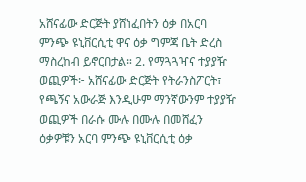አሸናፊው ድርጅት ያሸነፈበትን ዕቃ በአርባ ምንጭ ዩኒቨርሲቲ ዋና ዕቃ ግምጃ ቤት ድረስ ማስረከብ ይኖርበታል። 2. የማጓጓዣና ተያያዥ ወጪዎች፦ አሸናፊው ድርጅት የትራንስፖርት፣ የጫኝና አውራጅ እንዲሁም ማንኛውንም ተያያዥ ወጪዎች በራሱ ሙሉ በሙሉ በመሸፈን ዕቃዎቹን አርባ ምንጭ ዩኒቨርሲቲ ዕቃ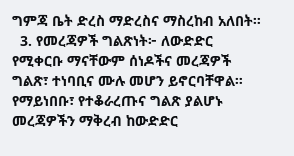ግምጃ ቤት ድረስ ማድረስና ማስረከብ አለበት።
  3. የመረጃዎች ግልጽነት፦ ለውድድር የሚቀርቡ ማናቸውም ሰነዶችና መረጃዎች ግልጽ፣ ተነባቢና ሙሉ መሆን ይኖርባቸዋል። የማይነበቡ፣ የተቆራረጡና ግልጽ ያልሆኑ መረጃዎችን ማቅረብ ከውድድር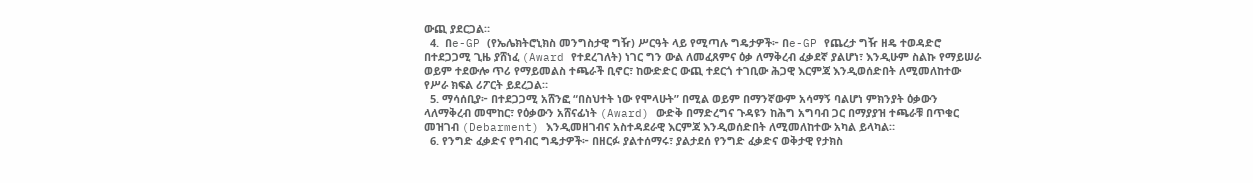ውጪ ያደርጋል።
  4.  በe-GP (የኤሌክትሮኒክስ መንግስታዊ ግዥ) ሥርዓት ላይ የሚጣሉ ግዴታዎች፦ በe-GP የጨረታ ግዥ ዘዴ ተወዳድሮ በተደጋጋሚ ጊዜ ያሸነፈ (Award የተደረገለት) ነገር ግን ውል ለመፈጸምና ዕቃ ለማቅረብ ፈቃደኛ ያልሆነ፣ እንዲሁም ስልኩ የማይሠራ ወይም ተደውሎ ጥሪ የማይመልስ ተጫራች ቢኖር፣ ከውድድር ውጪ ተደርጎ ተገቢው ሕጋዊ እርምጃ እንዲወሰድበት ለሚመለከተው የሥራ ክፍል ሪፖርት ይደረጋል።
  5. ማሳሰቢያ፦ በተደጋጋሚ አሸንፎ “በስህተት ነው የሞላሁት” በሚል ወይም በማንኛውም አሳማኝ ባልሆነ ምክንያት ዕቃውን ላለማቅረብ መሞከር፣ የዕቃውን አሸናፊነት (Award) ውድቅ በማድረግና ጉዳዩን ከሕግ አግባብ ጋር በማያያዝ ተጫራቹ በጥቁር መዝገብ (Debarment) እንዲመዘገብና አስተዳደራዊ እርምጃ እንዲወሰድበት ለሚመለከተው አካል ይላካል።
  6. የንግድ ፈቃድና የግብር ግዴታዎች፦ በዘርፉ ያልተሰማሩ፣ ያልታደሰ የንግድ ፈቃድና ወቅታዊ የታክስ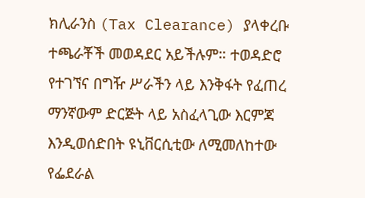ክሊራንስ (Tax Clearance) ያላቀረቡ ተጫራቾች መወዳደር አይችሉም። ተወዳድሮ የተገኘና በግዥ ሥራችን ላይ እንቅፋት የፈጠረ ማንኛውም ድርጅት ላይ አስፈላጊው እርምጃ እንዲወሰድበት ዩኒቨርሲቲው ለሚመለከተው የፌደራል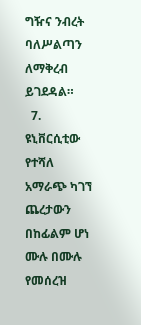ግዥና ንብረት ባለሥልጣን ለማቅረብ ይገደዳል።
  7. ዩኒቨርሲቲው የተሻለ አማራጭ ካገኘ ጨረታውን በከፊልም ሆነ ሙሉ በሙሉ የመሰረዝ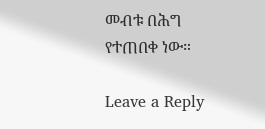መብቱ በሕግ የተጠበቀ ነው።

Leave a Reply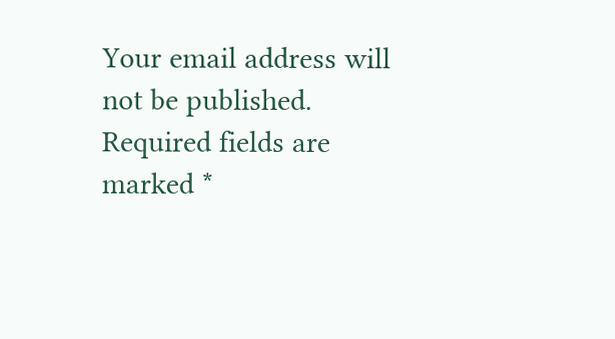Your email address will not be published. Required fields are marked *